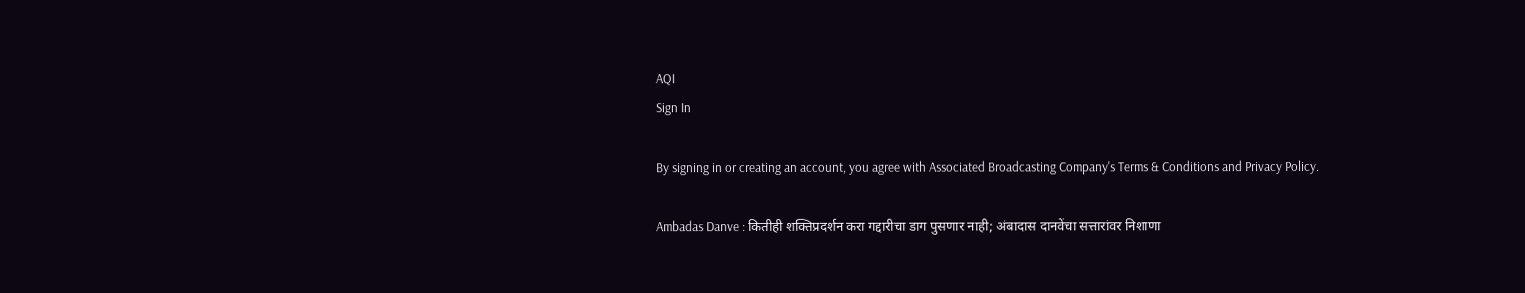AQI
Sign In

By signing in or creating an account, you agree with Associated Broadcasting Company's Terms & Conditions and Privacy Policy.

Ambadas Danve : कितीही शक्तिप्रदर्शन करा गद्दारीचा डाग पुसणार नाही; अंबादास दानवेंचा सत्तारांवर निशाणा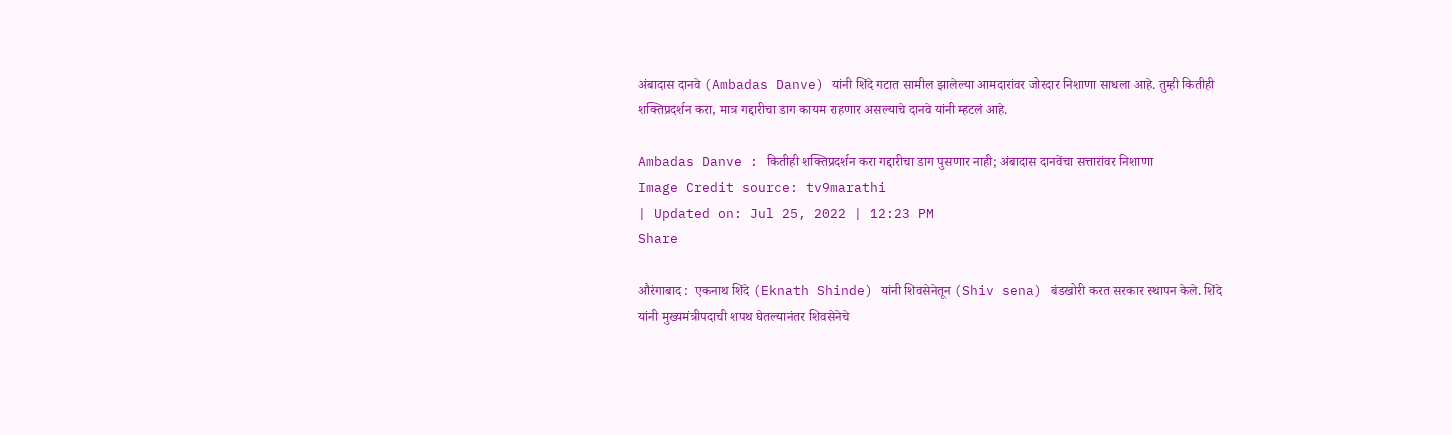अंबादास दानवे (Ambadas Danve) यांनी शिंदे गटात सामील झालेल्या आमदारांवर जोरदार निशाणा साधला आहे. तुम्ही कितीही शक्तिप्रदर्शन करा, मात्र गद्दारीचा डाग कायम राहणार असल्याचे दानवे यांनी म्हटलं आहे.

Ambadas Danve : कितीही शक्तिप्रदर्शन करा गद्दारीचा डाग पुसणार नाही; अंबादास दानवेंचा सत्तारांवर निशाणा
Image Credit source: tv9marathi
| Updated on: Jul 25, 2022 | 12:23 PM
Share

औरंगाबाद :  एकनाथ शिंदे (Eknath Shinde) यांनी शिवसेनेतून (Shiv sena) बंडखोरी करत सरकार स्थापन केले. शिंदे यांनी मुख्यमंत्रीपदाची शपथ घेतल्यानंतर शिवसेनेचे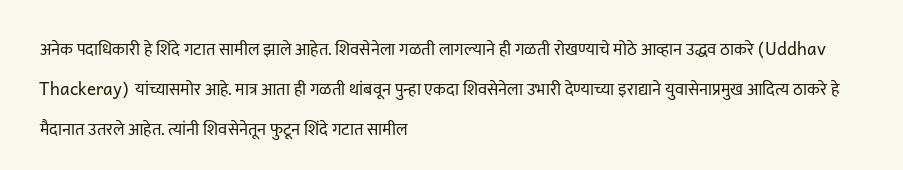अनेक पदाधिकारी हे शिंदे गटात सामील झाले आहेत. शिवसेनेला गळती लागल्याने ही गळती रोखण्याचे मोठे आव्हान उद्धव ठाकरे (Uddhav Thackeray) यांच्यासमोर आहे. मात्र आता ही गळती थांबवून पुन्हा एकदा शिवसेनेला उभारी देण्याच्या इराद्याने युवासेनाप्रमुख आदित्य ठाकरे हे मैदानात उतरले आहेत. त्यांनी शिवसेनेतून फुटून शिंदे गटात सामील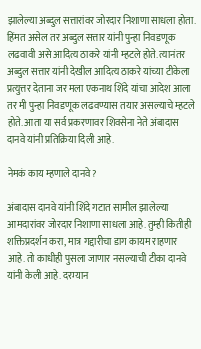झालेल्या अब्दुल सत्तारांवर जोरदार निशाणा साधला होता. हिंमत असेल तर अब्दुल सत्तार यांनी पुन्हा निवडणूक लढवावी असे आदित्य ठाकरे यांनी म्हटले होते. त्यानंतर अब्दुल सत्तार यांनी देखील आदित्य ठाकरे यांच्या टीकेला प्रत्युत्तर देताना जर मला एकनाथ शिंदे यांचा आदेश आला तर मी पुन्हा निवडणूक लढवण्यास तयार असल्याचे म्हटले होते. आता या सर्व प्रकरणावर शिवसेना नेते अंबादास दानवे यांनी प्रतिक्रिया दिली आहे.

नेमकं काय म्हणाले दानवे?

अंबादास दानवे यांनी शिंदे गटात सामील झालेल्या आमदारांवर जोरदार निशाणा साधला आहे. तुम्ही कितीही शक्तिप्रदर्शन करा, मात्र गद्दारीचा डाग कायम राहणार आहे. तो काधीही पुसला जाणार नसल्याची टीका दानवे यांनी केली आहे. दरम्यान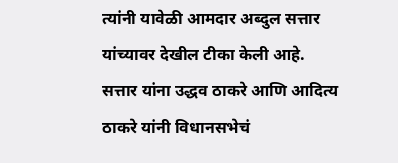त्यांनी यावेळी आमदार अब्दुल सत्तार यांच्यावर देखील टीका केली आहे. सत्तार यांना उद्धव ठाकरे आणि आदित्य ठाकरे यांनी विधानसभेचं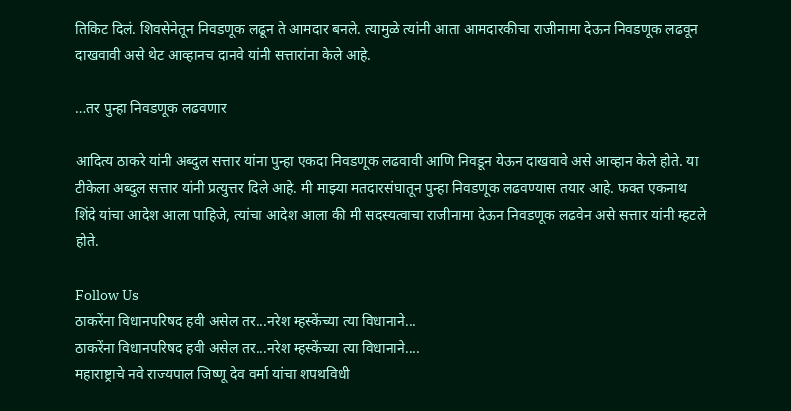तिकिट दिलं. शिवसेनेतून निवडणूक लढून ते आमदार बनले. त्यामुळे त्यांनी आता आमदारकीचा राजीनामा देऊन निवडणूक लढवून दाखवावी असे थेट आव्हानच दानवे यांनी सत्तारांना केले आहे.

…तर पुन्हा निवडणूक लढवणार

आदित्य ठाकरे यांनी अब्दुल सत्तार यांना पुन्हा एकदा निवडणूक लढवावी आणि निवडून येऊन दाखवावे असे आव्हान केले होते. या टीकेला अब्दुल सत्तार यांनी प्रत्युत्तर दिले आहे. मी माझ्या मतदारसंघातून पुन्हा निवडणूक लढवण्यास तयार आहे. फक्त एकनाथ शिंदे यांचा आदेश आला पाहिजे, त्यांचा आदेश आला की मी सदस्यत्वाचा राजीनामा देऊन निवडणूक लढवेन असे सत्तार यांनी म्हटले होते.

Follow Us
ठाकरेंना विधानपरिषद हवी असेल तर...नरेश म्हस्केंच्या त्या विधानाने...
ठाकरेंना विधानपरिषद हवी असेल तर...नरेश म्हस्केंच्या त्या विधानाने....
महाराष्ट्राचे नवे राज्यपाल जिष्णू देव वर्मा यांचा शपथविधी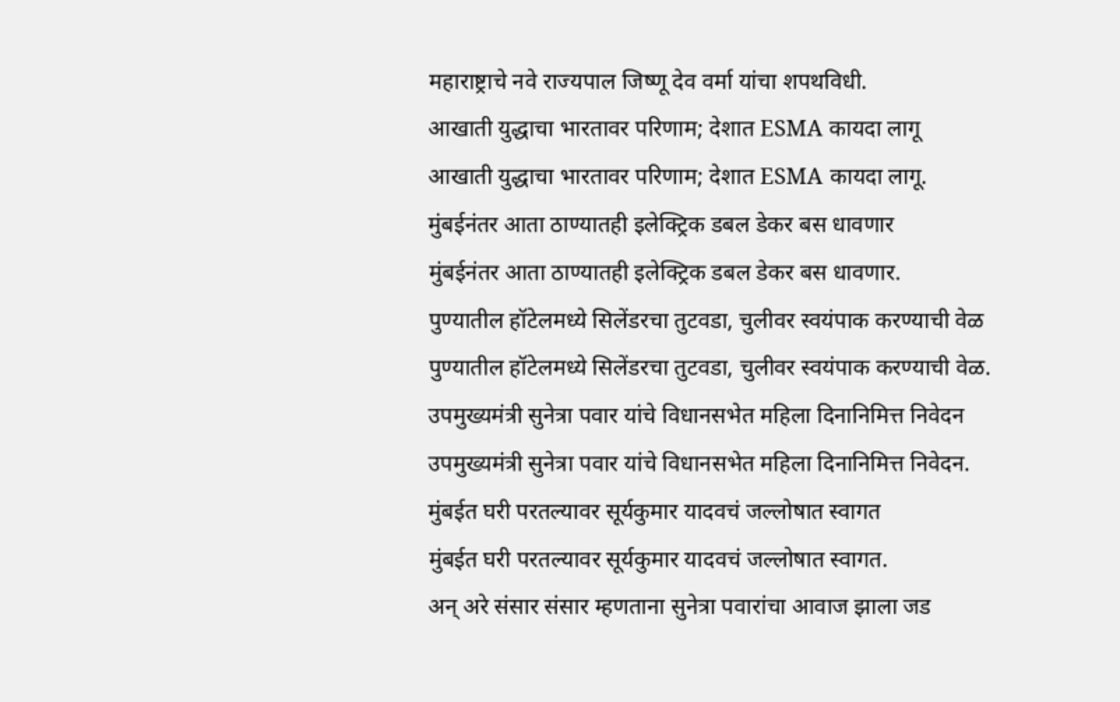महाराष्ट्राचे नवे राज्यपाल जिष्णू देव वर्मा यांचा शपथविधी.
आखाती युद्धाचा भारतावर परिणाम; देशात ESMA कायदा लागू
आखाती युद्धाचा भारतावर परिणाम; देशात ESMA कायदा लागू.
मुंबईनंतर आता ठाण्यातही इलेक्ट्रिक डबल डेकर बस धावणार
मुंबईनंतर आता ठाण्यातही इलेक्ट्रिक डबल डेकर बस धावणार.
पुण्यातील हॉटेलमध्ये सिलेंडरचा तुटवडा, चुलीवर स्वयंपाक करण्याची वेळ
पुण्यातील हॉटेलमध्ये सिलेंडरचा तुटवडा, चुलीवर स्वयंपाक करण्याची वेळ.
उपमुख्यमंत्री सुनेत्रा पवार यांचे विधानसभेत महिला दिनानिमित्त निवेदन
उपमुख्यमंत्री सुनेत्रा पवार यांचे विधानसभेत महिला दिनानिमित्त निवेदन.
मुंबईत घरी परतल्यावर सूर्यकुमार यादवचं जल्लोषात स्वागत
मुंबईत घरी परतल्यावर सूर्यकुमार यादवचं जल्लोषात स्वागत.
अन् अरे संसार संसार म्हणताना सुनेत्रा पवारांचा आवाज झाला जड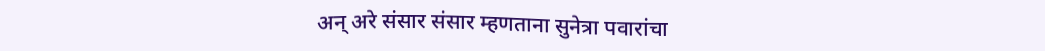अन् अरे संसार संसार म्हणताना सुनेत्रा पवारांचा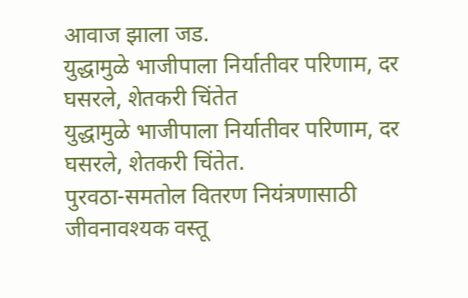आवाज झाला जड.
युद्धामुळे भाजीपाला निर्यातीवर परिणाम, दर घसरले, शेतकरी चिंतेत
युद्धामुळे भाजीपाला निर्यातीवर परिणाम, दर घसरले, शेतकरी चिंतेत.
पुरवठा-समतोल वितरण नियंत्रणासाठी जीवनावश्यक वस्तू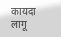कायदा लागू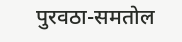पुरवठा-समतोल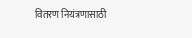वितरण नियंत्रणासाठी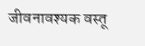जीवनावश्यक वस्तू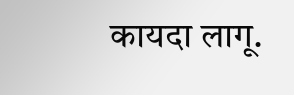कायदा लागू.